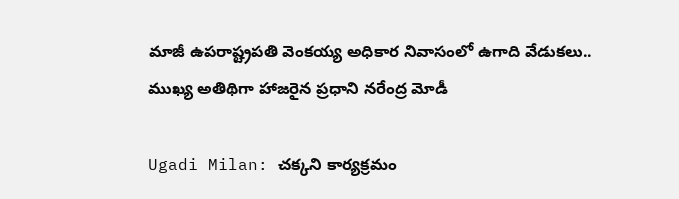మాజీ ఉపరాష్ట్రపతి వెంకయ్య అధికార నివాసంలో ఉగాది వేడుకలు.. ముఖ్య అతిథిగా హాజరైన ప్రధాని నరేంద్ర మోడీ

Ugadi Milan: చక్కని కార్యక్రమం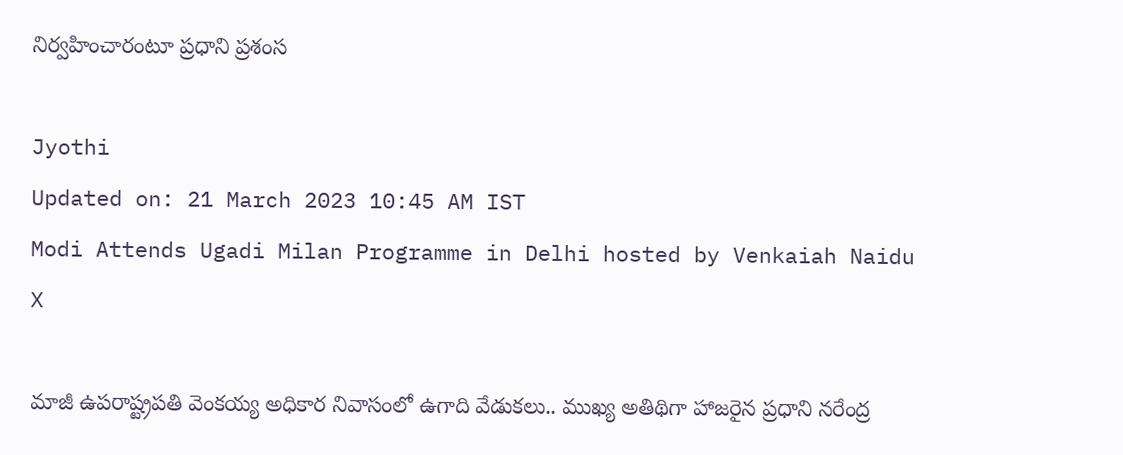నిర్వహించారంటూ ప్రధాని ప్రశంస

Jyothi
Updated on: 21 March 2023 10:45 AM IST
Modi Attends Ugadi Milan Programme in Delhi hosted by Venkaiah Naidu
X

మాజీ ఉపరాష్ట్రపతి వెంకయ్య అధికార నివాసంలో ఉగాది వేడుకలు.. ముఖ్య అతిథిగా హాజరైన ప్రధాని నరేంద్ర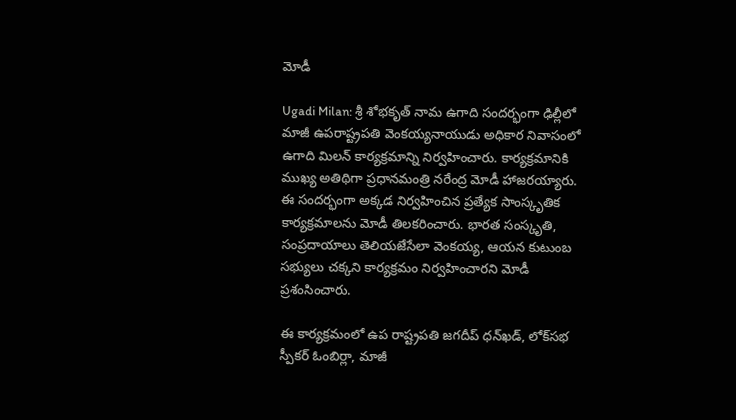మోడీ

Ugadi Milan: శ్రీ శోభకృత్‌ నామ ఉగాది సందర్భంగా ఢిల్లీలో మాజీ ఉపరాష్ట్రపతి వెంకయ్యనాయుడు అధికార నివాసంలో ఉగాది మిలన్‌ కార్యక్రమాన్ని నిర్వహించారు. కార్యక్రమానికి ముఖ్య అతిథిగా ప్రధానమంత్రి నరేంద్ర మోడీ హాజరయ్యారు. ఈ సందర్భంగా అక్కడ నిర్వహించిన ప్రత్యేక సాంస్కృతిక కార్యక్రమాలను మోడీ తిలకరించారు. భారత సంస్కృతి, సంప్రదాయాలు తెలియజేసేలా వెంకయ్య, ఆయన కుటుంబ సభ్యులు చక్కని కార్యక్రమం నిర్వహించారని మోడీ ప్రశంసించారు.

ఈ కార్యక్రమంలో ఉప రాష్ట్రపతి జగదీప్‌ ధన్‌ఖడ్‌, లోక్‌సభ స్పీకర్‌ ఓంబిర్లా, మాజీ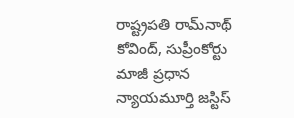రాష్ట్రపతి రామ్‌నాథ్‌ కోవింద్‌, సుప్రీంకోర్టు మాజీ ప్రధాన న్యాయమూర్తి జస్టిస్‌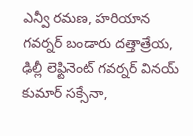ఎన్వీ రమణ, హరియాన గవర్నర్‌ బండారు దత్తాత్రేయ, ఢిల్లీ లెఫ్టినెంట్‌ గవర్నర్‌ వినయ్‌ కుమార్‌ సక్సేనా,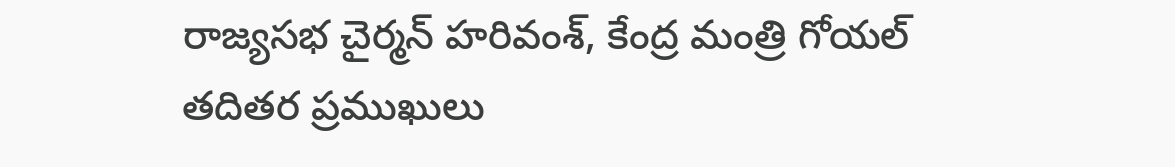రాజ్యసభ చైర్మన్‌ హరివంశ్‌, కేంద్ర మంత్రి గోయల్‌ తదితర ప్రముఖులు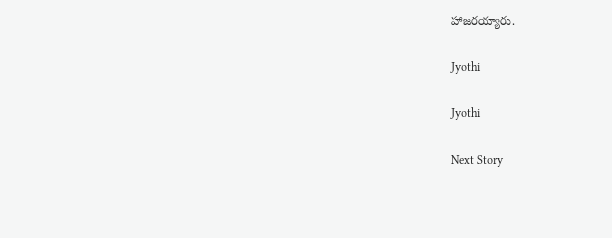హాజరయ్యారు.

Jyothi

Jyothi

Next Story